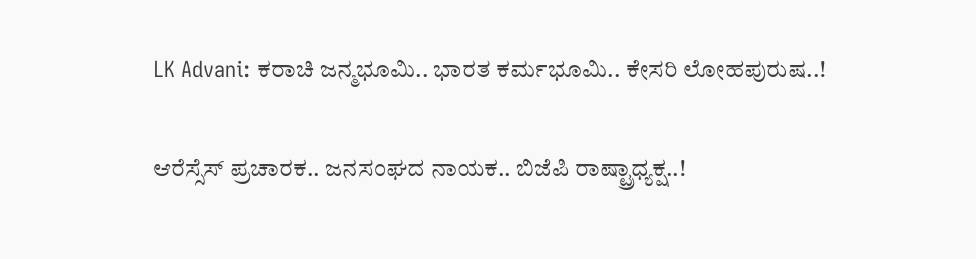LK Advani: ಕರಾಚಿ ಜನ್ಮಭೂಮಿ.. ಭಾರತ ಕರ್ಮಭೂಮಿ.. ಕೇಸರಿ ಲೋಹಪುರುಷ..!

ಆರೆಸ್ಸೆಸ್ ಪ್ರಚಾರಕ.. ಜನಸಂಘದ ನಾಯಕ.. ಬಿಜೆಪಿ ರಾಷ್ಟ್ರಾಧ್ಯಕ್ಷ..!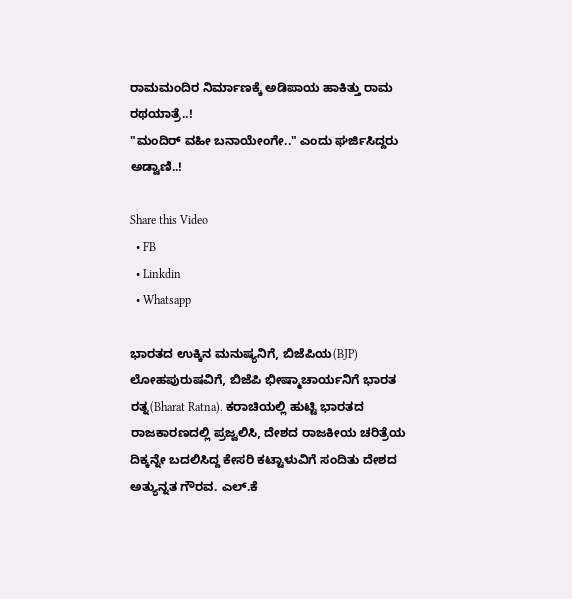ರಾಮಮಂದಿರ ನಿರ್ಮಾಣಕ್ಕೆ ಅಡಿಪಾಯ ಹಾಕಿತ್ತು ರಾಮ ರಥಯಾತ್ರೆ..!
"ಮಂದಿರ್ ವಹೀ ಬನಾಯೇಂಗೇ.." ಎಂದು ಘರ್ಜಿಸಿದ್ದರು ಅಡ್ವಾಣಿ..!

Share this Video
  • FB
  • Linkdin
  • Whatsapp

ಭಾರತದ ಉಕ್ಕಿನ ಮನುಷ್ಯನಿಗೆ, ಬಿಜೆಪಿಯ(BJP) ಲೋಹಪುರುಷವಿಗೆ, ಬಿಜೆಪಿ ಭೀಷ್ಮಾಚಾರ್ಯನಿಗೆ ಭಾರತ ರತ್ನ(Bharat Ratna). ಕರಾಚಿಯಲ್ಲಿ ಹುಟ್ಟಿ ಭಾರತದ ರಾಜಕಾರಣದಲ್ಲಿ ಪ್ರಜ್ವಲಿಸಿ, ದೇಶದ ರಾಜಕೀಯ ಚರಿತ್ರೆಯ ದಿಕ್ಕನ್ನೇ ಬದಲಿಸಿದ್ದ ಕೇಸರಿ ಕಟ್ಟಾಳುವಿಗೆ ಸಂದಿತು ದೇಶದ ಅತ್ಯುನ್ನತ ಗೌರವ. ಎಲ್.ಕೆ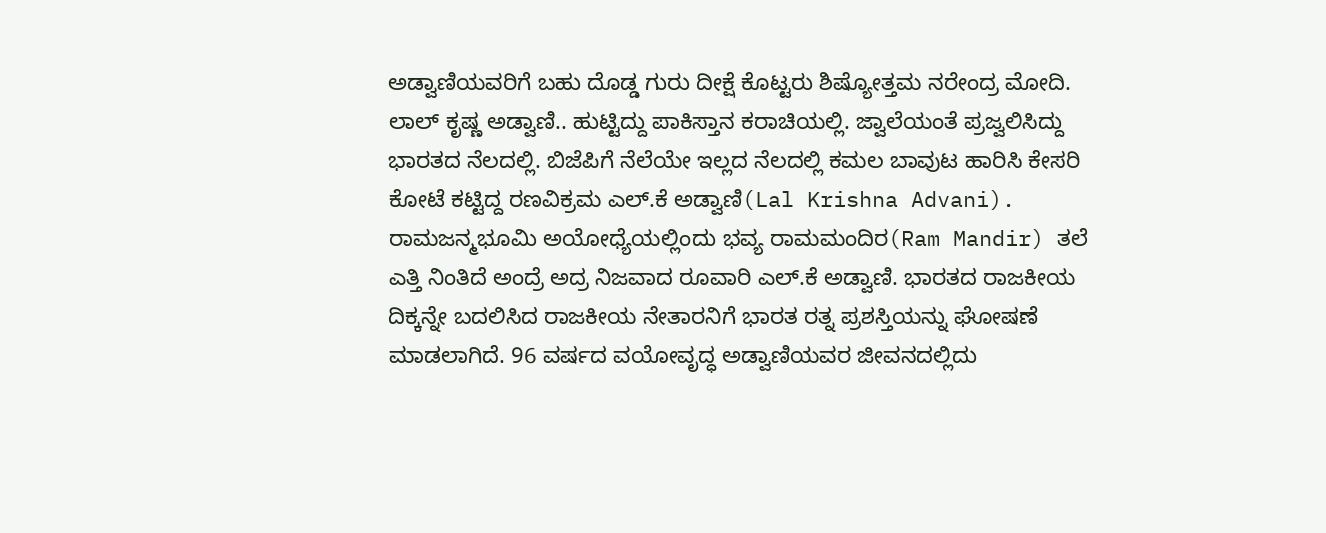ಅಡ್ವಾಣಿಯವರಿಗೆ ಬಹು ದೊಡ್ಡ ಗುರು ದೀಕ್ಷೆ ಕೊಟ್ಟರು ಶಿಷ್ಯೋತ್ತಮ ನರೇಂದ್ರ ಮೋದಿ. ಲಾಲ್ ಕೃಷ್ಣ ಅಡ್ವಾಣಿ.. ಹುಟ್ಟಿದ್ದು ಪಾಕಿಸ್ತಾನ ಕರಾಚಿಯಲ್ಲಿ. ಜ್ವಾಲೆಯಂತೆ ಪ್ರಜ್ವಲಿಸಿದ್ದು ಭಾರತದ ನೆಲದಲ್ಲಿ. ಬಿಜೆಪಿಗೆ ನೆಲೆಯೇ ಇಲ್ಲದ ನೆಲದಲ್ಲಿ ಕಮಲ ಬಾವುಟ ಹಾರಿಸಿ ಕೇಸರಿ ಕೋಟೆ ಕಟ್ಟಿದ್ದ ರಣವಿಕ್ರಮ ಎಲ್.ಕೆ ಅಡ್ವಾಣಿ(Lal Krishna Advani). ರಾಮಜನ್ಮಭೂಮಿ ಅಯೋಧ್ಯೆಯಲ್ಲಿಂದು ಭವ್ಯ ರಾಮಮಂದಿರ(Ram Mandir) ತಲೆ ಎತ್ತಿ ನಿಂತಿದೆ ಅಂದ್ರೆ ಅದ್ರ ನಿಜವಾದ ರೂವಾರಿ ಎಲ್.ಕೆ ಅಡ್ವಾಣಿ. ಭಾರತದ ರಾಜಕೀಯ ದಿಕ್ಕನ್ನೇ ಬದಲಿಸಿದ ರಾಜಕೀಯ ನೇತಾರನಿಗೆ ಭಾರತ ರತ್ನ ಪ್ರಶಸ್ತಿಯನ್ನು ಘೋಷಣೆ ಮಾಡಲಾಗಿದೆ. 96 ವರ್ಷದ ವಯೋವೃದ್ಧ ಅಡ್ವಾಣಿಯವರ ಜೀವನದಲ್ಲಿದು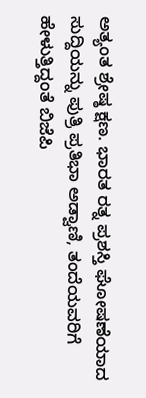ಅತ್ಯಂತ ಶ್ರೇಷ್ಠ ಕ್ಷಣ. ಭಾರತ ರತ್ನ ಪ್ರಶಸ್ತಿ ಘೋಷಣೆಯಾದ ಸುದ್ದಿಯನ್ನು ಪುತ್ರಿ ಪ್ರತಿಭಾ ಅಡ್ವಾಣಿ, ತಂದೆಯವರಿಗೆ ಹೇಳುತ್ತಿದ್ದಂತೆ ಬಿಜೆಪಿ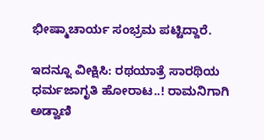ಭೀಷ್ಮಾಚಾರ್ಯ ಸಂಭ್ರಮ ಪಟ್ಟಿದ್ದಾರೆ.

ಇದನ್ನೂ ವೀಕ್ಷಿಸಿ: ರಥಯಾತ್ರೆ ಸಾರಥಿಯ ಧರ್ಮಜಾಗೃತಿ ಹೋರಾಟ..! ರಾಮನಿಗಾಗಿ ಅಡ್ವಾಣಿ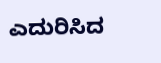ಎದುರಿಸಿದ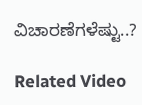ವಿಚಾರಣೆಗಳೆಷ್ಟು..?

Related Video